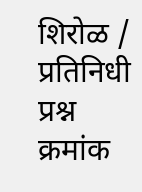शिरोळ / प्रतिनिधी
प्रश्न क्रमांक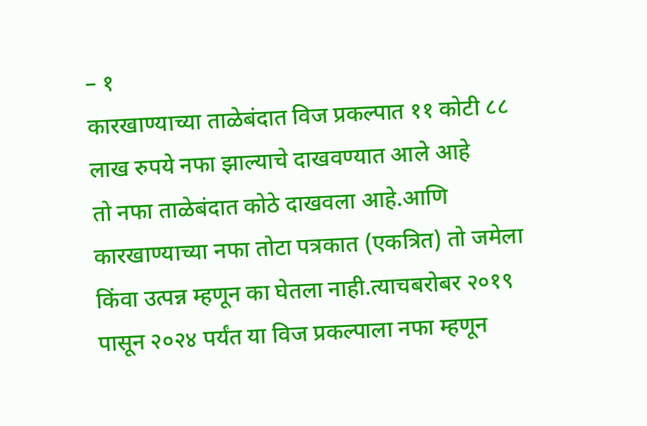– १
कारखाण्याच्या ताळेबंदात विज प्रकल्पात ११ कोटी ८८ लाख रुपये नफा झाल्याचे दाखवण्यात आले आहे
तो नफा ताळेबंदात कोठे दाखवला आहे.आणि कारखाण्याच्या नफा तोटा पत्रकात (एकत्रित) तो जमेला किंवा उत्पन्न म्हणून का घेतला नाही.त्याचबरोबर २०१९ पासून २०२४ पर्यंत या विज प्रकल्पाला नफा म्हणून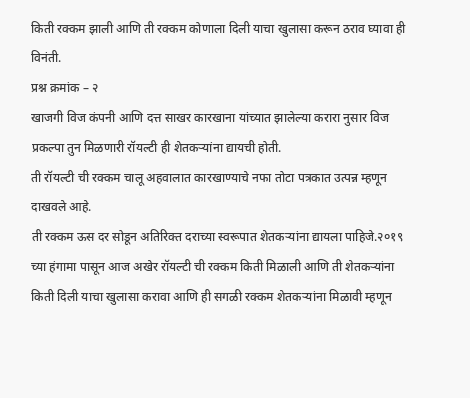किती रक्कम झाली आणि ती रक्कम कोणाला दिली याचा खुलासा करून ठराव घ्यावा ही विनंती.
प्रश्न क्रमांक – २
खाजगी विज कंपनी आणि दत्त साखर कारखाना यांच्यात झालेल्या करारा नुसार विज प्रकल्पा तुन मिळणारी रॉयल्टी ही शेतकऱ्यांना द्यायची होती.
ती रॉयल्टी ची रक्कम चालू अहवालात कारखाण्याचे नफा तोटा पत्रकात उत्पन्न म्हणून दाखवले आहे.
ती रक्कम ऊस दर सोडून अतिरिक्त दराच्या स्वरूपात शेतकऱ्यांना द्यायला पाहिजे.२०१९ च्या हंगामा पासून आज अखेर रॉयल्टी ची रक्कम किती मिळाली आणि ती शेतकऱ्यांना किती दिली याचा खुलासा करावा आणि ही सगळी रक्कम शेतकऱ्यांना मिळावी म्हणून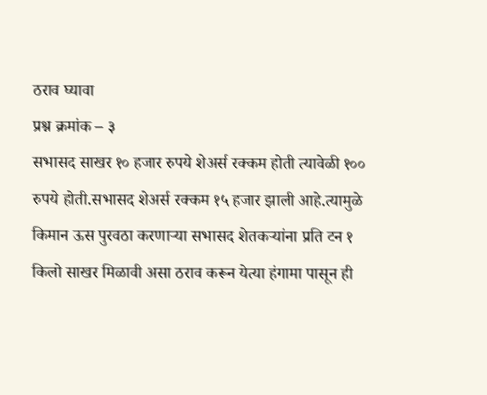ठराव घ्यावा
प्रश्न क्रमांक – ३
सभासद साखर १० हजार रुपये शेअर्स रक्कम होती त्यावेळी १०० रुपये होती.सभासद शेअर्स रक्कम १५ हजार झाली आहे.त्यामुळे किमान ऊस पुरवठा करणाऱ्या सभासद शेतकऱ्यांना प्रति टन १ किलो साखर मिळावी असा ठराव करून येत्या हंगामा पासून ही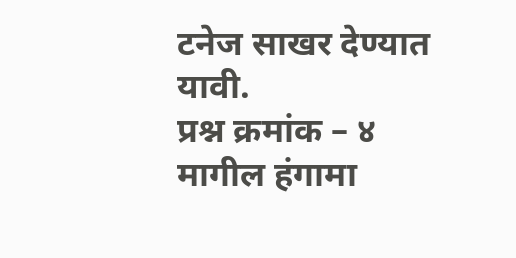टनेज साखर देण्यात यावी.
प्रश्न क्रमांक – ४
मागील हंगामा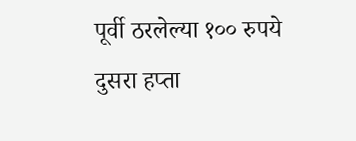पूर्वी ठरलेल्या १०० रुपये दुसरा हप्ता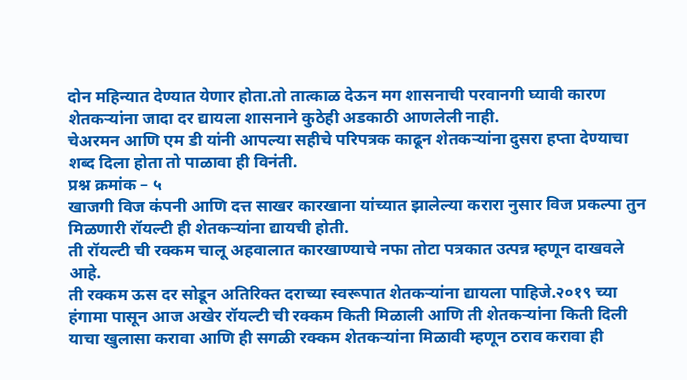दोन महिन्यात देण्यात येणार होता.तो तात्काळ देऊन मग शासनाची परवानगी घ्यावी कारण शेतकऱ्यांना जादा दर द्यायला शासनाने कुठेही अडकाठी आणलेली नाही.
चेअरमन आणि एम डी यांनी आपल्या सहीचे परिपत्रक काढून शेतकऱ्यांना दुसरा हप्ता देण्याचा शब्द दिला होता तो पाळावा ही विनंती.
प्रश्न क्रमांक – ५
खाजगी विज कंपनी आणि दत्त साखर कारखाना यांच्यात झालेल्या करारा नुसार विज प्रकल्पा तुन मिळणारी रॉयल्टी ही शेतकऱ्यांना द्यायची होती.
ती रॉयल्टी ची रक्कम चालू अहवालात कारखाण्याचे नफा तोटा पत्रकात उत्पन्न म्हणून दाखवले आहे.
ती रक्कम ऊस दर सोडून अतिरिक्त दराच्या स्वरूपात शेतकऱ्यांना द्यायला पाहिजे.२०१९ च्या हंगामा पासून आज अखेर रॉयल्टी ची रक्कम किती मिळाली आणि ती शेतकऱ्यांना किती दिली याचा खुलासा करावा आणि ही सगळी रक्कम शेतकऱ्यांना मिळावी म्हणून ठराव करावा ही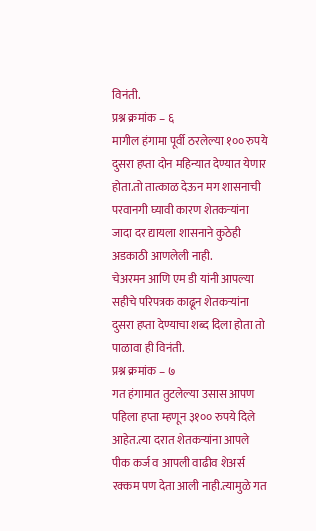विनंती.
प्रश्न क्रमांक – ६
मागील हंगामा पूर्वी ठरलेल्या १०० रुपये दुसरा हप्ता दोन महिन्यात देण्यात येणार होता.तो तात्काळ देऊन मग शासनाची परवानगी घ्यावी कारण शेतकऱ्यांना जादा दर द्यायला शासनाने कुठेही अडकाठी आणलेली नाही.
चेअरमन आणि एम डी यांनी आपल्या सहीचे परिपत्रक काढून शेतकऱ्यांना दुसरा हप्ता देण्याचा शब्द दिला होता तो पाळावा ही विनंती.
प्रश्न क्रमांक – ७
गत हंगामात तुटलेल्या उसास आपण पहिला हप्ता म्हणून ३१०० रुपये दिले आहेत.त्या दरात शेतकऱ्यांना आपले पीक कर्ज व आपली वाढीव शेअर्स रक्कम पण देता आली नाही.त्यामुळे गत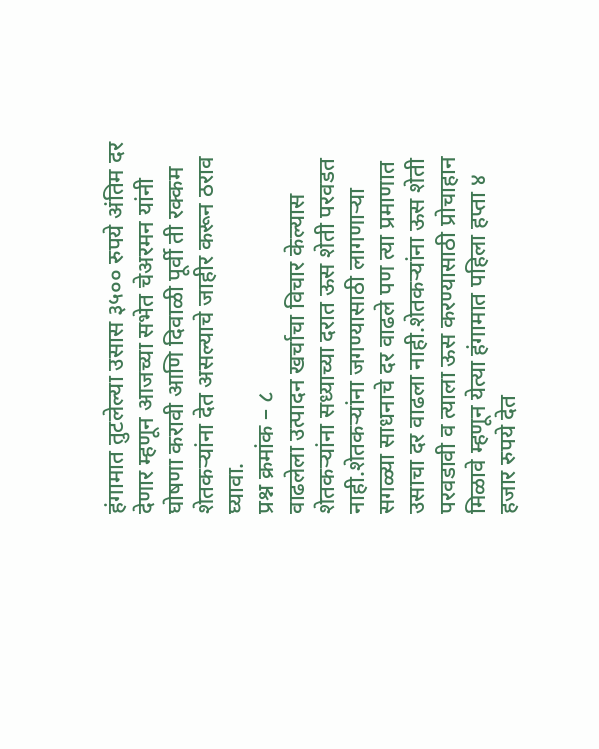हंगामात तुटलेल्या उसास ३५०० रुपये अंतिम दर देणार म्हणून आजच्या सभेत चेअरमन यांनी घोषणा करावी आणि दिवाळी पूर्वी ती रक्कम शेतकऱ्यांना देत असल्याचे जाहीर करून ठराव घ्यावा.
प्रश्न क्रमांक – ८
वाढलेला उत्पादन खर्चाचा विचार केल्यास शेतकऱ्यांना सध्याच्या दरात ऊस शेती परवडत नाही.शेतकऱ्यांना जगण्यासाठी लागणाऱ्या सगळ्या साधनाचे दर वाढले पण त्या प्रमाणात उसाचा दर वाढला नाही.शेतकऱ्यांना ऊस शेती परवडावी व त्याला ऊस करण्यासाठी प्रोचाहान मिळावे म्हणून येत्या हंगामात पहिला हप्ता ४ हजार रुपये देत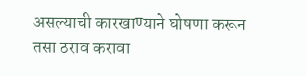असल्याची कारखाण्याने घोषणा करून तसा ठराव करावा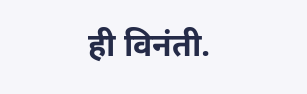ही विनंती.